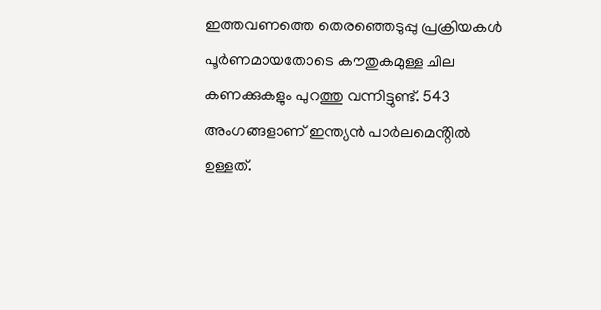ഇത്തവണത്തെ തെരഞ്ഞെടുപ്പു പ്രക്രിയകൾ പൂർണമായതോടെ കൗതുകമുള്ള ചില കണക്കുകളും പുറത്തു വന്നിട്ടുണ്ട്. 543 അംഗങ്ങളാണ് ഇന്ത്യൻ പാർലമെൻ്റിൽ ഉള്ളത്.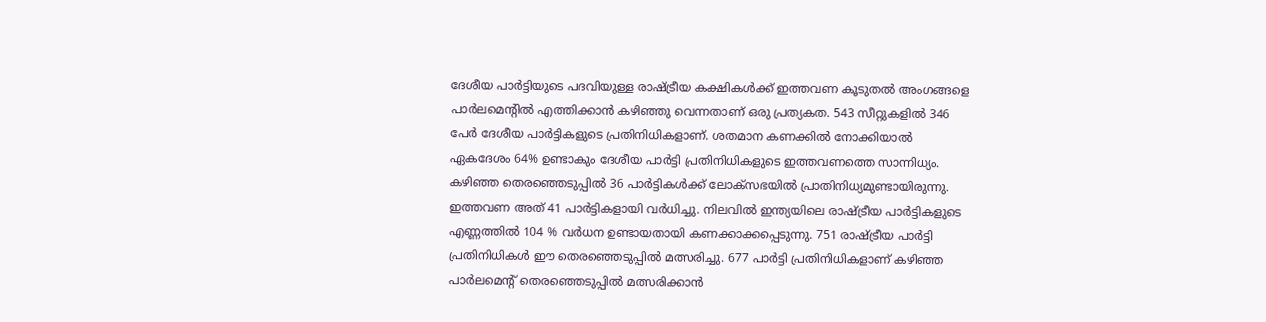ദേശീയ പാർട്ടിയുടെ പദവിയുള്ള രാഷ്ട്രീയ കക്ഷികൾക്ക് ഇത്തവണ കൂടുതൽ അംഗങ്ങളെ പാർലമെൻ്റിൽ എത്തിക്കാൻ കഴിഞ്ഞു വെന്നതാണ് ഒരു പ്രത്യകത. 543 സീറ്റുകളിൽ 346 പേർ ദേശീയ പാർട്ടികളുടെ പ്രതിനിധികളാണ്. ശതമാന കണക്കിൽ നോക്കിയാൽ ഏകദേശം 64% ഉണ്ടാകും ദേശീയ പാർട്ടി പ്രതിനിധികളുടെ ഇത്തവണത്തെ സാന്നിധ്യം.
കഴിഞ്ഞ തെരഞ്ഞെടുപ്പിൽ 36 പാർട്ടികൾക്ക് ലോക്സഭയിൽ പ്രാതിനിധ്യമുണ്ടായിരുന്നു. ഇത്തവണ അത് 41 പാർട്ടികളായി വർധിച്ചു. നിലവിൽ ഇന്ത്യയിലെ രാഷ്ട്രീയ പാർട്ടികളുടെ എണ്ണത്തിൽ 104 % വർധന ഉണ്ടായതായി കണക്കാക്കപ്പെടുന്നു. 751 രാഷ്ട്രീയ പാർട്ടി പ്രതിനിധികൾ ഈ തെരഞ്ഞെടുപ്പിൽ മത്സരിച്ചു. 677 പാർട്ടി പ്രതിനിധികളാണ് കഴിഞ്ഞ പാർലമെൻ്റ് തെരഞ്ഞെടുപ്പിൽ മത്സരിക്കാൻ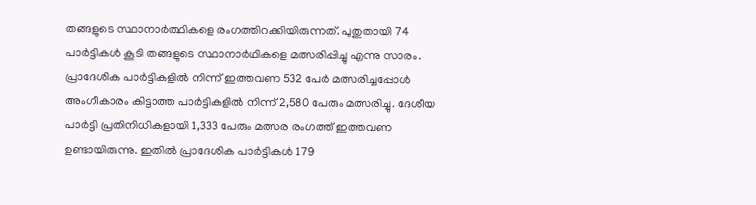തങ്ങളുടെ സ്ഥാനാർത്ഥികളെ രംഗത്തിറക്കിയിരുന്നത്. പുതുതായി 74 പാർട്ടികൾ കൂടി തങ്ങളുടെ സ്ഥാനാർഥികളെ മത്സരിപ്പിച്ചു എന്നു സാരം.
പ്രാദേശിക പാർട്ടികളിൽ നിന്ന് ഇത്തവണ 532 പേർ മത്സരിച്ചപ്പോൾ അംഗീകാരം കിട്ടാത്ത പാർട്ടികളിൽ നിന്ന് 2,580 പേരും മത്സരിച്ചു. ദേശീയ പാർട്ടി പ്രതിനിധികളായി 1,333 പേരും മത്സര രംഗത്ത് ഇത്തവണ ഉണ്ടായിരുന്നു. ഇതിൽ പ്രാദേശിക പാർട്ടികൾ 179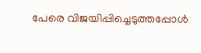പേരെ വിജയിപ്പിച്ചെടുത്തപ്പോൾ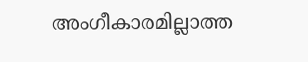അംഗീകാരമില്ലാത്ത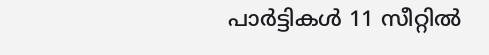പാർട്ടികൾ 11 സീറ്റിൽ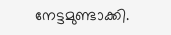നേട്ടമുണ്ടാക്കി.